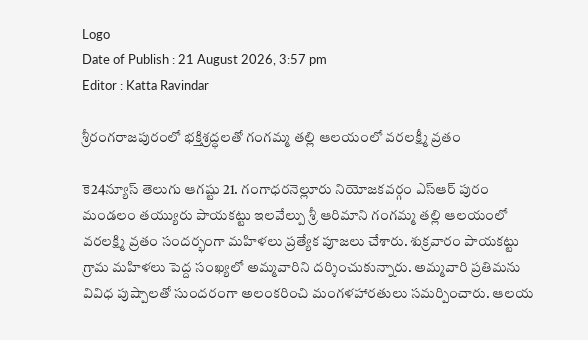Logo
Date of Publish : 21 August 2026, 3:57 pm
Editor : Katta Ravindar

శ్రీరంగరాజపురంలో భక్తిశ్రద్ధలతో గంగమ్మ తల్లి ఆలయంలో వరలక్ష్మీ వ్రతం

కె24న్యూస్ తెలుగు ఆగష్టు 21. గంగాధరనెల్లూరు నియోజకవర్గం ఎస్ఆర్ పురం మండలం తయ్యురు పాయకట్టు ఇలవేల్పు శ్రీ ఆరిమాని గంగమ్మ తల్లి ఆలయంలో వరలక్ష్మి వ్రతం సందర్భంగా మహిళలు ప్రత్యేక పూజలు చేశారు. శుక్రవారం పాయకట్టు గ్రామ మహిళలు పెద్ద సంఖ్యలో అమ్మవారిని దర్శించుకున్నారు. అమ్మవారి ప్రతిమను వివిధ పుష్పాలతో సుందరంగా అలంకరించి మంగళహారతులు సమర్పించారు. ఆలయ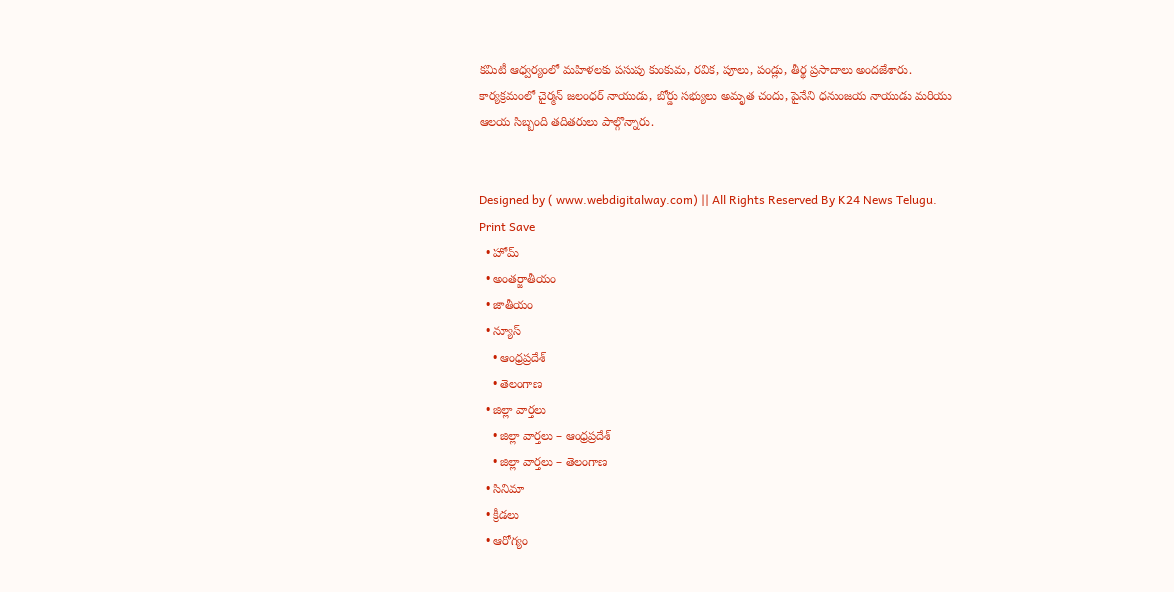కమిటీ ఆధ్వర్యంలో మహిళలకు పసుపు కుంకుమ, రవిక, పూలు, పండ్లు, తీర్థ ప్రసాదాలు అందజేశారు. కార్యక్రమంలో చైర్మన్ జలంధర్ నాయుడు, బోర్డు సభ్యులు అమృత చందు, పైనేని ధనుంజయ నాయుడు మరియు ఆలయ సిబ్బంది తదితరులు పాల్గొన్నారు.


Designed by ( www.webdigitalway.com) || All Rights Reserved By K24 News Telugu.
Print Save
  • హోమ్
  • అంతర్జాతీయం
  • జాతీయం
  • న్యూస్
    • ఆంధ్రప్రదేశ్
    • తెలంగాణ
  • జిల్లా వార్తలు
    • జిల్లా వార్తలు – ఆంధ్రప్రదేశ్
    • జిల్లా వార్తలు – తెలంగాణ
  • సినిమా
  • క్రీడలు
  • ఆరోగ్యం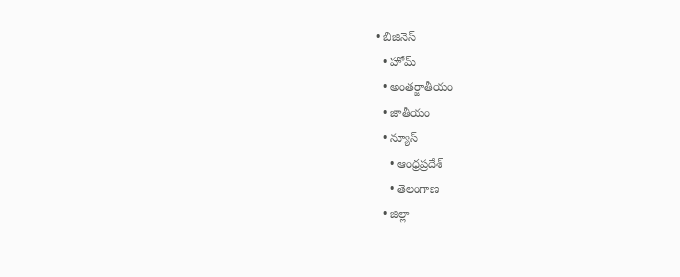• బిజినెస్
  • హోమ్
  • అంతర్జాతీయం
  • జాతీయం
  • న్యూస్
    • ఆంధ్రప్రదేశ్
    • తెలంగాణ
  • జిల్లా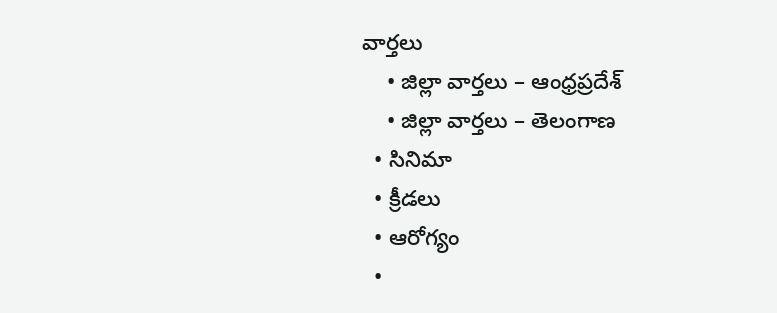వార్తలు
    • జిల్లా వార్తలు – ఆంధ్రప్రదేశ్
    • జిల్లా వార్తలు – తెలంగాణ
  • సినిమా
  • క్రీడలు
  • ఆరోగ్యం
  •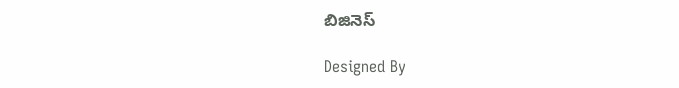బిజినెస్

Designed By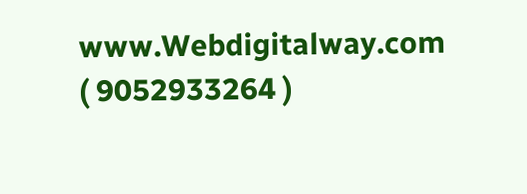www.Webdigitalway.com
( 9052933264 )